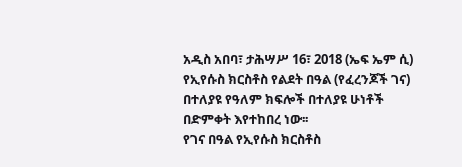አዲስ አበባ፣ ታሕሣሥ 16፣ 2018 (ኤፍ ኤም ሲ) የኢየሱስ ክርስቶስ የልደት በዓል (የፈረንጆች ገና) በተለያዩ የዓለም ክፍሎች በተለያዩ ሁነቶች በድምቀት እየተከበረ ነው፡፡
የገና በዓል የኢየሱስ ክርስቶስ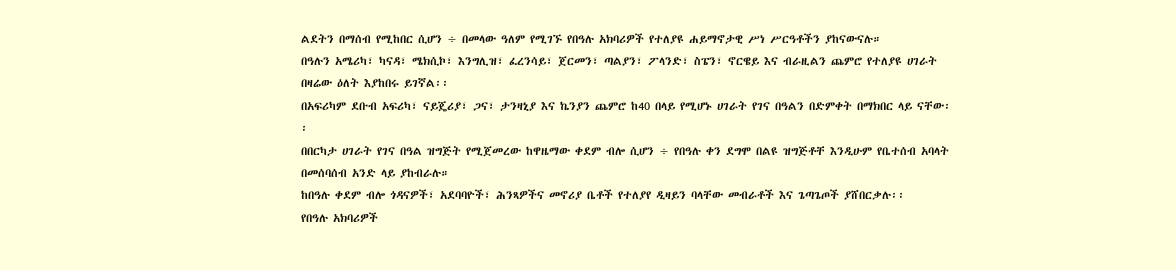ልደትን በማሰብ የሚከበር ሲሆን ÷ በመላው ዓለም የሚገኙ የበዓሉ አክባሪዎች የተለያዩ ሐይማኖታዊ ሥነ ሥርዓቶችን ያከናውናሉ።
በዓሉን አሜሪካ፣ ካናዳ፣ ሜክሲኮ፣ እንግሊዝ፣ ፈረንሳይ፣ ጀርመን፣ ጣልያን፣ ፖላንድ፣ ስፔን፣ ኖርዌይ እና ብራዚልን ጨምሮ የተለያዩ ሀገራት በዛሬው ዕለት እያከበሩ ይገኛል፡፡
በአፍሪካም ደቡብ አፍሪካ፣ ናይጄሪያ፣ ጋና፣ ታንዛኒያ እና ኬንያን ጨምሮ ከ40 በላይ የሚሆኑ ሀገራት የገና በዓልን በድምቀት በማክበር ላይ ናቸው፡፡
በበርካታ ሀገራት የገና በዓል ዝግጅት የሚጀመረው ከዋዜማው ቀደም ብሎ ሲሆን ÷ የበዓሉ ቀን ደግሞ በልዩ ዝግጅቶቸ እንዲሁም የቤተሰብ አባላት በመሰባሰብ አንድ ላይ ያከብራሉ።
ከበዓሉ ቀደም ብሎ ጎዳናዎች፣ አደባባዮች፣ ሕንጻዎችና መኖሪያ ቤቶች የተለያየ ዲዛይን ባላቸው መብራቶች እና ጌጣጌጦች ያሸበርቃሉ፡፡
የበዓሉ አክባሪዎች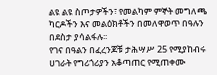ልዩ ልዩ ስጦታዎችን፣ የመልካም ምኞት መግለጫ ካርዶችን እና መልዕክቶችን በመለዋወጥ በዓሉን በደስታ ያሳልፋሉ፡፡
የገና በዓልን በፈረንጆቹ ታሕሣሥ 25 የሚያከብሩ ሀገራት የግሪጎሪያን አቆጣጠር የሚጠቀሙ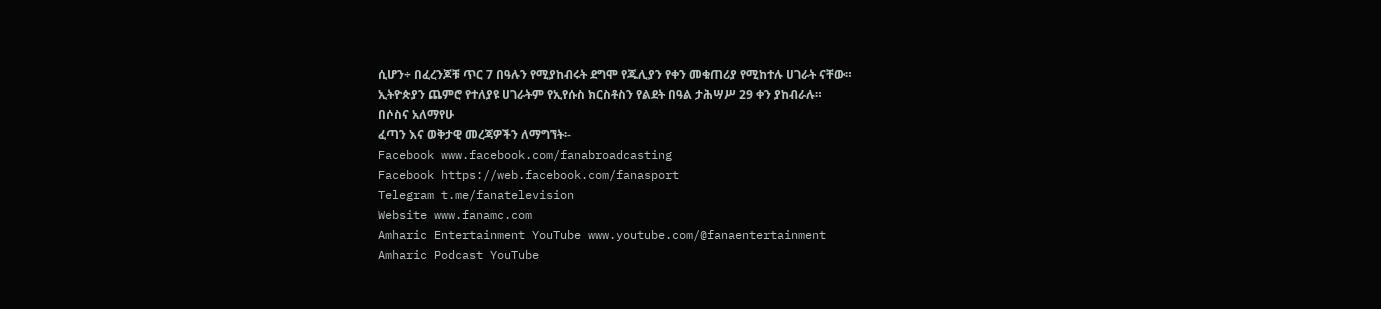ሲሆን÷ በፈረንጆቹ ጥር 7 በዓሉን የሚያከብሩት ደግሞ የጁሊያን የቀን መቁጠሪያ የሚከተሉ ሀገራት ናቸው።
ኢትዮጵያን ጨምሮ የተለያዩ ሀገራትም የኢየሱስ ክርስቶስን የልደት በዓል ታሕሣሥ 29 ቀን ያከብራሉ።
በሶስና አለማየሁ
ፈጣን እና ወቅታዊ መረጃዎችን ለማግኘት፡-
Facebook www.facebook.com/fanabroadcasting
Facebook https://web.facebook.com/fanasport
Telegram t.me/fanatelevision
Website www.fanamc.com
Amharic Entertainment YouTube www.youtube.com/@fanaentertainment
Amharic Podcast YouTube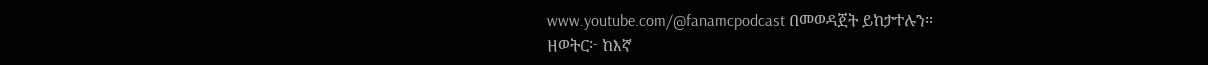www.youtube.com/@fanamcpodcast በመወዳጀት ይከታተሉን፡፡
ዘወትር፦ ከእኛ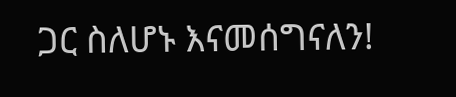ጋር ስለሆኑ እናመሰግናለን!